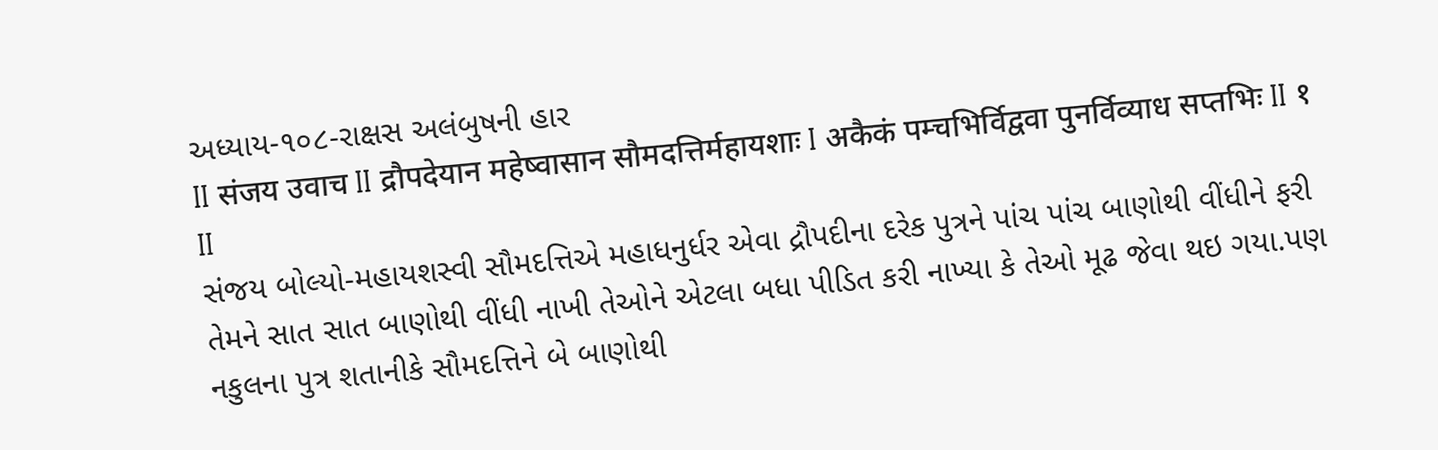અધ્યાય-૧૦૮-રાક્ષસ અલંબુષની હાર
II संजय उवाच II द्रौपदेयान महेष्वासान सौमदत्तिर्महायशाः I अकैकं पम्चभिर्विद्ववा पुनर्विव्याध सप्तभिः II १ II
સંજય બોલ્યો-મહાયશસ્વી સૌમદત્તિએ મહાધનુર્ધર એવા દ્રૌપદીના દરેક પુત્રને પાંચ પાંચ બાણોથી વીંધીને ફરી તેમને સાત સાત બાણોથી વીંધી નાખી તેઓને એટલા બધા પીડિત કરી નાખ્યા કે તેઓ મૂઢ જેવા થઇ ગયા.પણ નકુલના પુત્ર શતાનીકે સૌમદત્તિને બે બાણોથી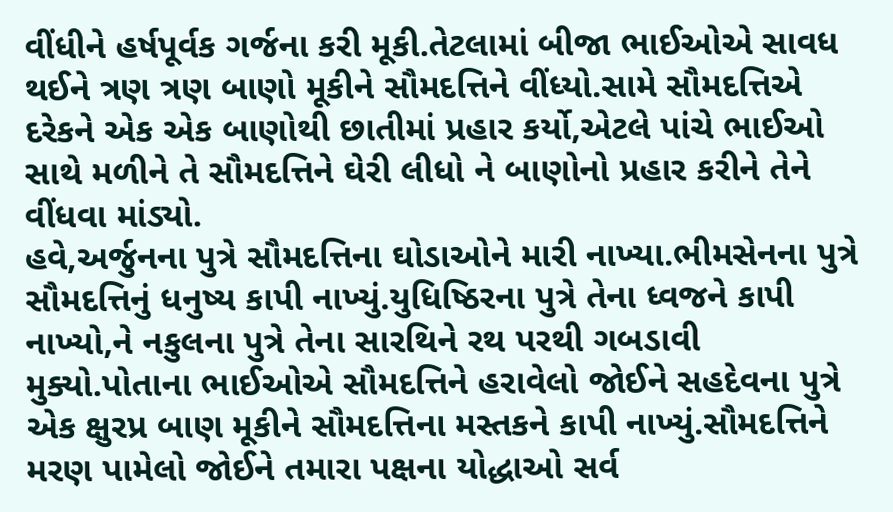વીંધીને હર્ષપૂર્વક ગર્જના કરી મૂકી.તેટલામાં બીજા ભાઈઓએ સાવધ થઈને ત્રણ ત્રણ બાણો મૂકીને સૌમદત્તિને વીંધ્યો.સામે સૌમદત્તિએ દરેકને એક એક બાણોથી છાતીમાં પ્રહાર કર્યો,એટલે પાંચે ભાઈઓ સાથે મળીને તે સૌમદત્તિને ઘેરી લીધો ને બાણોનો પ્રહાર કરીને તેને વીંધવા માંડ્યો.
હવે,અર્જુનના પુત્રે સૌમદત્તિના ઘોડાઓને મારી નાખ્યા.ભીમસેનના પુત્રે સૌમદત્તિનું ધનુષ્ય કાપી નાખ્યું.યુધિષ્ઠિરના પુત્રે તેના ધ્વજને કાપી નાખ્યો,ને નકુલના પુત્રે તેના સારથિને રથ પરથી ગબડાવી મુક્યો.પોતાના ભાઈઓએ સૌમદત્તિને હરાવેલો જોઈને સહદેવના પુત્રે એક ક્ષુરપ્ર બાણ મૂકીને સૌમદત્તિના મસ્તકને કાપી નાખ્યું.સૌમદત્તિને મરણ પામેલો જોઈને તમારા પક્ષના યોદ્ધાઓ સર્વ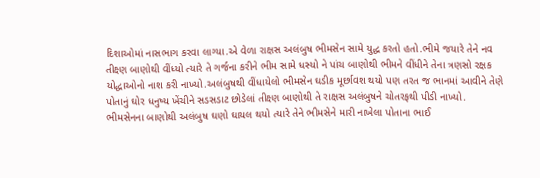દિશાઓમાં નાસભાગ કરવા લાગ્યા.એ વેળા રાક્ષસ અલંબુષ ભીમસેન સામે યુદ્ધ કરતો હતો.ભીમે જયારે તેને નવ તીક્ષ્ણ બાણોથી વીંધ્યો ત્યારે તે ગર્જના કરીને ભીમ સામે ધસ્યો ને પાંચ બાણોથી ભીમને વીંધીને તેના ત્રણસો રક્ષક યોદ્ધાઓનો નાશ કરી નાખ્યો.અલંબુષથી વીંધાયેલો ભીમસેન ઘડીક મૂર્છાવશ થયો પણ તરત જ ભાનમાં આવીને તેણે પોતાનું ઘોર ધનુષ્ય ખેંચીને સડસડાટ છોડેલાં તીક્ષ્ણ બાણોથી તે રાક્ષસ અલંબુષને ચોતરફથી પીડી નાખ્યો.
ભીમસેનના બાણોથી અલંબુષ ઘણો ઘાયલ થયો ત્યારે તેને ભીમસેને મારી નાખેલા પોતાના ભાઈ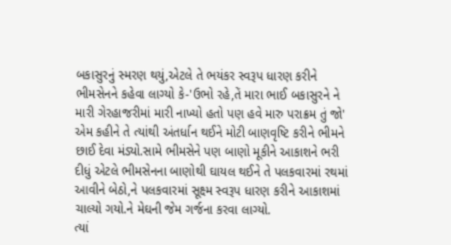બકાસુરનું સ્મરણ થયું,એટલે તે ભયંકર સ્વરૂપ ધારણ કરીને ભીમસેનને કહેવા લાગ્યો કે-'ઉભો રહે,તેં મારા ભાઈ બકાસુરને ને મારી ગેરહાજરીમાં મારી નાખ્યો હતો પણ હવે મારુ પરાક્રમ તું જો' એમ કહીને તે ત્યાંથી અંતર્ધાન થઈને મોટી બાણવૃષ્ટિ કરીને ભીમને છાઈ દેવા મંડ્યો.સામે ભીમસેને પણ બાણો મૂકીને આકાશને ભરી દીધું એટલે ભીમસેનના બાણોથી ઘાયલ થઈને તે પલકવારમાં રથમાં આવીને બેઠો,ને પલકવારમાં સૂક્ષ્મ સ્વરૂપ ધારણ કરીને આકાશમાં ચાલ્યો ગયો.ને મેઘની જેમ ગર્જના કરવા લાગ્યો.
ત્યાં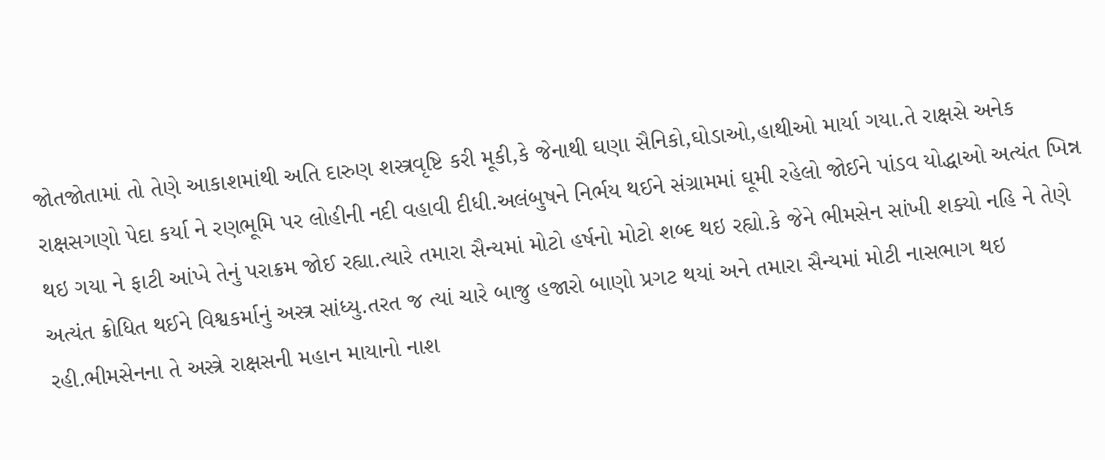જોતજોતામાં તો તેણે આકાશમાંથી અતિ દારુણ શસ્ત્રવૃષ્ટિ કરી મૂકી,કે જેનાથી ઘણા સૈનિકો,ઘોડાઓ,હાથીઓ માર્યા ગયા.તે રાક્ષસે અનેક રાક્ષસગણો પેદા કર્યા ને રણભૂમિ પર લોહીની નદી વહાવી દીધી.અલંબુષને નિર્ભય થઈને સંગ્રામમાં ઘૂમી રહેલો જોઈને પાંડવ યોદ્ધાઓ અત્યંત ખિન્ન થઇ ગયા ને ફાટી આંખે તેનું પરાક્રમ જોઈ રહ્યા.ત્યારે તમારા સૈન્યમાં મોટો હર્ષનો મોટો શબ્દ થઇ રહ્યો.કે જેને ભીમસેન સાંખી શક્યો નહિ ને તેણે અત્યંત ક્રોધિત થઈને વિશ્વકર્માનું અસ્ત્ર સાંધ્યુ.તરત જ ત્યાં ચારે બાજુ હજારો બાણો પ્રગટ થયાં અને તમારા સૈન્યમાં મોટી નાસભાગ થઇ રહી.ભીમસેનના તે અસ્ત્રે રાક્ષસની મહાન માયાનો નાશ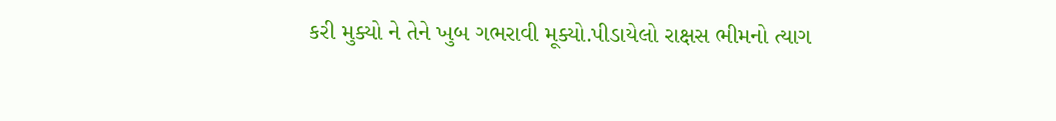કરી મુક્યો ને તેને ખુબ ગભરાવી મૂક્યો.પીડાયેલો રાક્ષસ ભીમનો ત્યાગ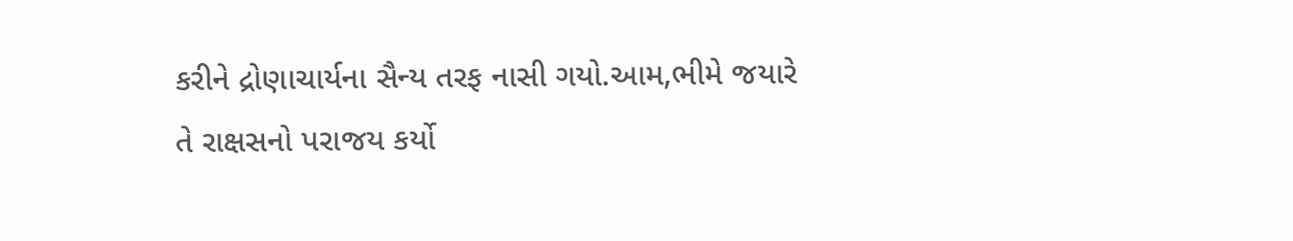કરીને દ્રોણાચાર્યના સૈન્ય તરફ નાસી ગયો.આમ,ભીમે જયારે તે રાક્ષસનો પરાજય કર્યો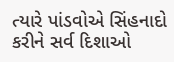ત્યારે પાંડવોએ સિંહનાદો કરીને સર્વ દિશાઓ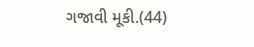ગજાવી મૂકી.(44)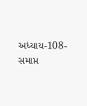અધ્યાય-108-સમાપ્ત